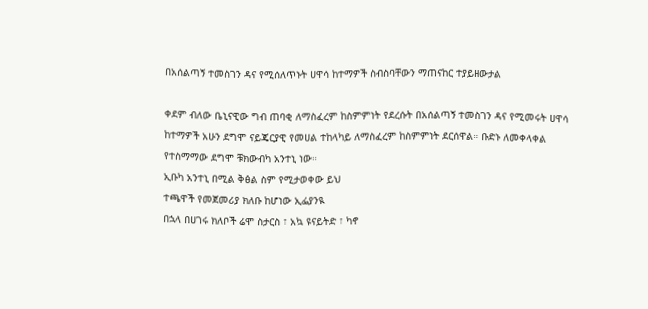በአሰልጣኝ ተመስገን ዳና የሚሰለጥኑት ሀዋሳ ከተማዎች ስብስባቸውን ማጠናከር ተያይዘውታል

ቀደም ብለው ቤኒናዊው ግብ ጠባቂ ለማስፈረም ከስምምነት የደረሱት በአሰልጣኝ ተመስገን ዳና የሚመሩት ሀዋሳ ከተማዎች አሁን ደግሞ ናይጄርያዊ የመሀል ተከላካይ ለማስፈረም ከስምምነት ደርሰዋል። ቡድኑ ለመቀላቀል የተስማማው ደግሞ ቹክውብካ አንተኒ ነው።
ኢቡካ አንተኒ በሚል ቅፅል ስም የሚታወቀው ይህ
ተጫዋች የመጀመሪያ ክለቡ ከሆነው ኢፌያንዪ
በኋላ በሀገሩ ክለቦች ሬሞ ስታርስ ፣ አኳ ዩናይትድ ፣ ካኖ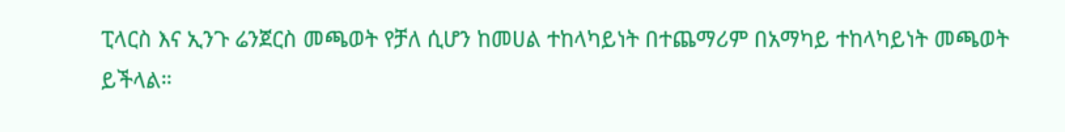ፒላርስ እና ኢንጉ ሬንጀርስ መጫወት የቻለ ሲሆን ከመሀል ተከላካይነት በተጨማሪም በአማካይ ተከላካይነት መጫወት ይችላል።